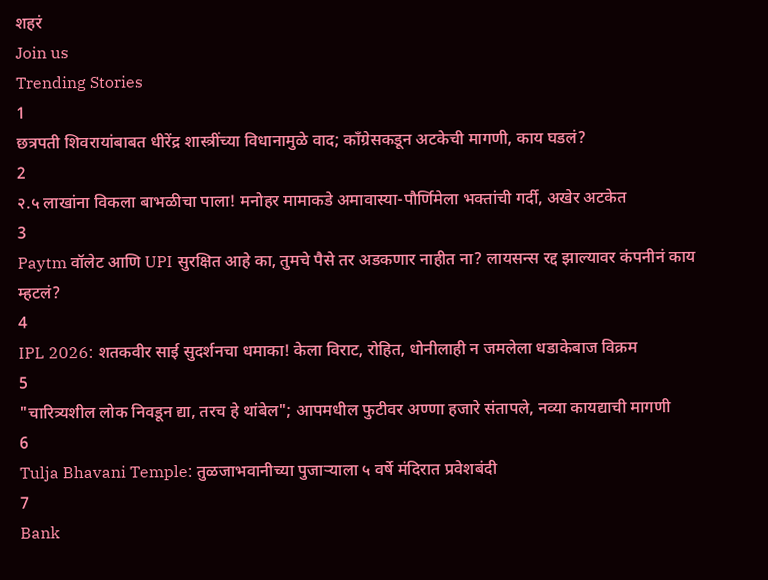शहरं
Join us
Trending Stories
1
छत्रपती शिवरायांबाबत धीरेंद्र शास्त्रींच्या विधानामुळे वाद; काँग्रेसकडून अटकेची मागणी, काय घडलं?
2
२.५ लाखांना विकला बाभळीचा पाला! मनोहर मामाकडे अमावास्या-पौर्णिमेला भक्तांची गर्दी, अखेर अटकेत
3
Paytm वॉलेट आणि UPI सुरक्षित आहे का, तुमचे पैसे तर अडकणार नाहीत ना? लायसन्स रद्द झाल्यावर कंपनीनं काय म्हटलं?
4
IPL 2026: शतकवीर साई सुदर्शनचा धमाका! केला विराट, रोहित, धोनीलाही न जमलेला धडाकेबाज विक्रम
5
"चारित्र्यशील लोक निवडून द्या, तरच हे थांबेल"; आपमधील फुटीवर अण्णा हजारे संतापले, नव्या कायद्याची मागणी
6
Tulja Bhavani Temple: तुळजाभवानीच्या पुजाऱ्याला ५ वर्षे मंदिरात प्रवेशबंदी
7
Bank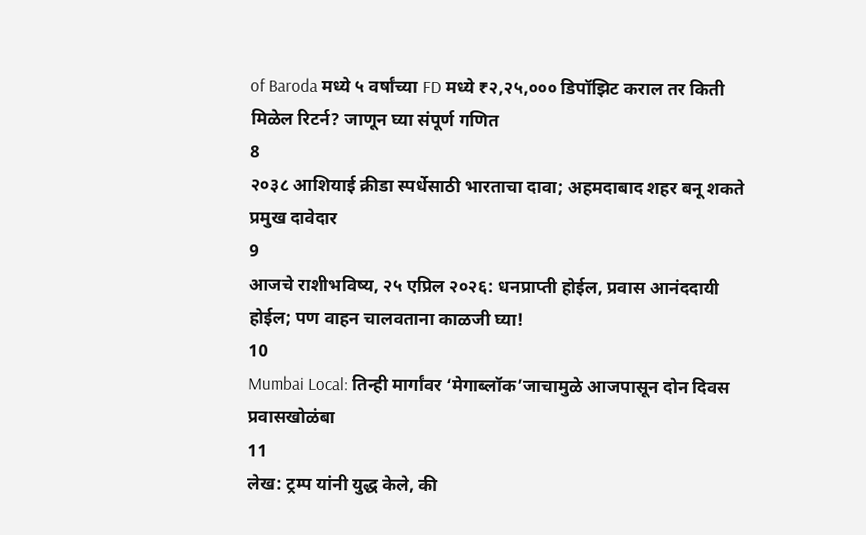of Baroda मध्ये ५ वर्षांच्या FD मध्ये ₹२,२५,००० डिपॉझिट कराल तर किती मिळेल रिटर्न? जाणून घ्या संपूर्ण गणित
8
२०३८ आशियाई क्रीडा स्पर्धेसाठी भारताचा दावा; अहमदाबाद शहर बनू शकते प्रमुख दावेदार
9
आजचे राशीभविष्य, २५ एप्रिल २०२६: धनप्राप्ती होईल, प्रवास आनंददायी होईल; पण वाहन चालवताना काळजी घ्या!
10
Mumbai Local: तिन्ही मार्गांवर ‘मेगाब्लॉक’जाचामुळे आजपासून दोन दिवस प्रवासखोळंबा
11
लेख: ट्रम्प यांनी युद्ध केले, की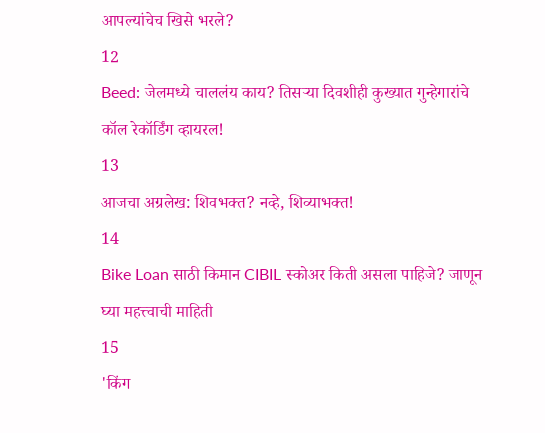आपल्यांचेच खिसे भरले?
12
Beed: जेलमध्ये चाललंय काय? तिसऱ्या दिवशीही कुख्यात गुन्हेगारांचे कॉल रेकॉर्डिंग व्हायरल!
13
आजचा अग्रलेख: शिवभक्त? नव्हे, शिव्याभक्त!
14
Bike Loan साठी किमान CIBIL स्कोअर किती असला पाहिजे? जाणून घ्या महत्त्वाची माहिती
15
'किंग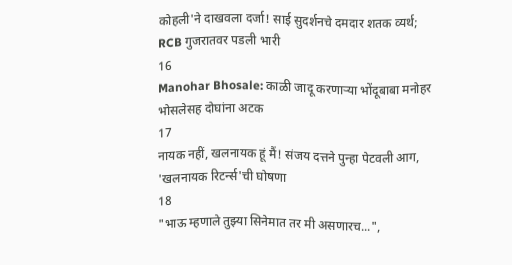कोहली'ने दाखवला दर्जा! साई सुदर्शनचे दमदार शतक व्यर्थ; RCB गुजरातवर पडली भारी
16
Manohar Bhosale: काळी जादू करणाऱ्या भोंदूबाबा मनोहर भोसलेसह दोघांना अटक
17
नायक नहीं, खलनायक हूं मैं! संजय दत्तने पुन्हा पेटवली आग, 'खलनायक रिटर्न्स'ची घोषणा
18
"भाऊ म्हणाले तुझ्या सिनेमात तर मी असणारच...",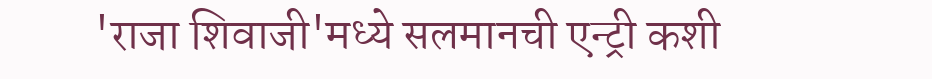'राजा शिवाजी'मध्ये सलमानची एन्ट्री कशी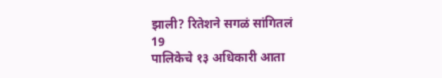झाली? रितेशने सगळं सांगितलं
19
पालिकेचे १३ अधिकारी आता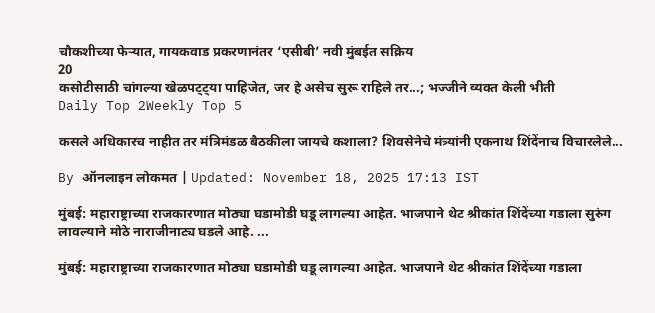चौकशीच्या फेऱ्यात, गायकवाड प्रकरणानंतर ‘एसीबी’ नवी मुंबईत सक्रिय
20
कसोटीसाठी चांगल्या खेळपट्ट्या पाहिजेत, जर हे असेच सुरू राहिले तर...; भज्जीने व्यक्त केली भीती
Daily Top 2Weekly Top 5

कसले अधिकारच नाहीत तर मंत्रिमंडळ बैठकीला जायचे कशाला? शिवसेनेचे मंत्र्यांनी एकनाथ शिंदेंनाच विचारलेले...

By ऑनलाइन लोकमत | Updated: November 18, 2025 17:13 IST

मुंबई: महाराष्ट्राच्या राजकारणात मोठ्या घडामोडी घडू लागल्या आहेत. भाजपाने थेट श्रीकांत शिंदेंच्या गडाला सुरुंग लावल्याने मोठे नाराजीनाट्य घडले आहे. ...

मुंबई: महाराष्ट्राच्या राजकारणात मोठ्या घडामोडी घडू लागल्या आहेत. भाजपाने थेट श्रीकांत शिंदेंच्या गडाला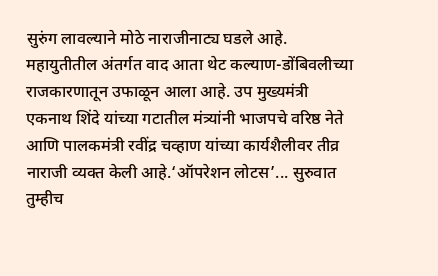सुरुंग लावल्याने मोठे नाराजीनाट्य घडले आहे. महायुतीतील अंतर्गत वाद आता थेट कल्याण-डोंबिवलीच्या राजकारणातून उफाळून आला आहे. उप मुख्यमंत्री एकनाथ शिंदे यांच्या गटातील मंत्र्यांनी भाजपचे वरिष्ठ नेते आणि पालकमंत्री रवींद्र चव्हाण यांच्या कार्यशैलीवर तीव्र नाराजी व्यक्त केली आहे.‘ऑपरेशन लोटस’... सुरुवात तुम्हीच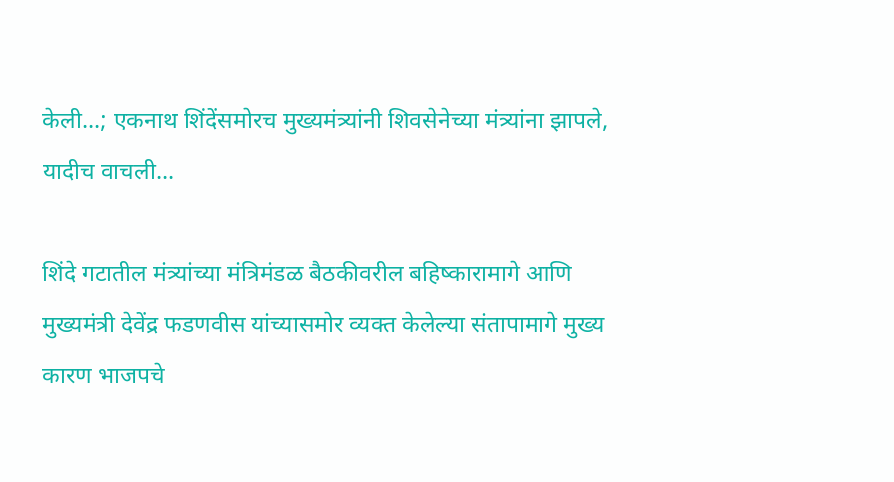केली...; एकनाथ शिंदेंसमोरच मुख्यमंत्र्यांनी शिवसेनेच्या मंत्र्यांना झापले, यादीच वाचली...

शिंदे गटातील मंत्र्यांच्या मंत्रिमंडळ बैठकीवरील बहिष्कारामागे आणि मुख्यमंत्री देवेंद्र फडणवीस यांच्यासमोर व्यक्त केलेल्या संतापामागे मुख्य कारण भाजपचे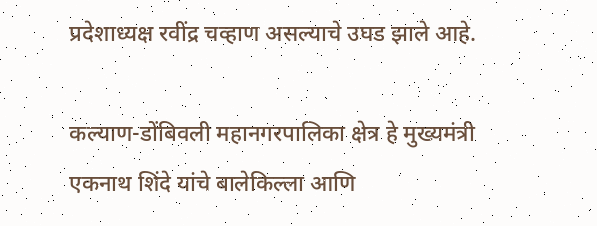प्रदेशाध्यक्ष रवींद्र चव्हाण असल्याचे उघड झाले आहे.

कल्याण-डोंबिवली महानगरपालिका क्षेत्र हे मुख्यमंत्री एकनाथ शिंदे यांचे बालेकिल्ला आणि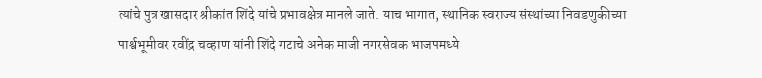त्यांचे पुत्र खासदार श्रीकांत शिंदे यांचे प्रभावक्षेत्र मानले जाते. याच भागात, स्थानिक स्वराज्य संस्थांच्या निवडणुकीच्या पार्श्वभूमीवर रवींद्र चव्हाण यांनी शिंदे गटाचे अनेक माजी नगरसेवक भाजपमध्ये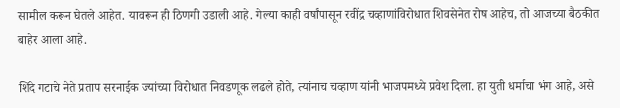सामील करून घेतले आहेत. यावरून ही ठिणगी उडाली आहे. गेल्या काही वर्षांपासून रवींद्र चव्हाणांविरोधात शिवसेनेत रोष आहेच, तो आजच्या बैठकीत बाहेर आला आहे.

शिंदे गटाचे नेते प्रताप सरनाईक ज्यांच्या विरोधात निवडणूक लढले होते, त्यांनाच चव्हाण यांनी भाजपमध्ये प्रवेश दिला. हा युती धर्माचा भंग आहे, असे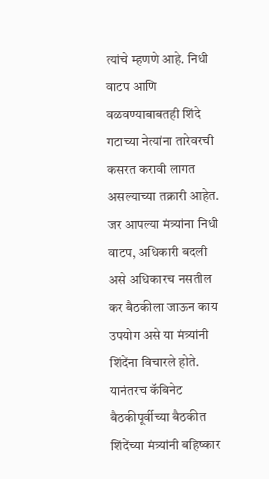त्यांचे म्हणणे आहे. निधी वाटप आणि वळवण्याबाबतही शिंदे गटाच्या नेत्यांना तारेवरची कसरत करावी लागत असल्याच्या तक्रारी आहेत. जर आपल्या मंत्र्यांना निधी वाटप, अधिकारी बदली असे अधिकारच नसतील कर बैठकीला जाऊन काय उपयोग असे या मंत्र्यांनी शिंदेंना विचारले होते. यानंतरच कॅबिनेट बैठकीपूर्वीच्या बैठकीत शिंदेंच्या मंत्र्यांनी बहिष्कार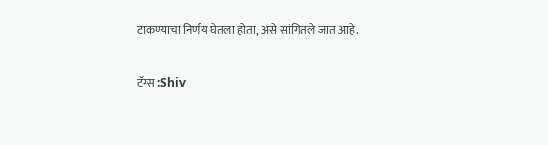टाकण्याचा निर्णय घेतला होता, असे सांगितले जात आहे.

टॅग्स :Shiv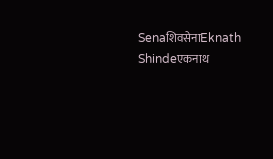SenaशिवसेनाEknath Shindeएकनाथ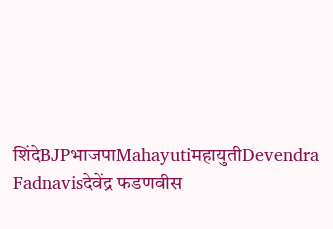शिंदेBJPभाजपाMahayutiमहायुतीDevendra Fadnavisदेवेंद्र फडणवीस